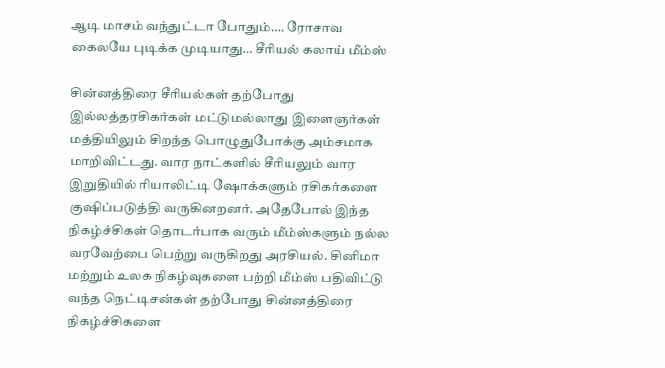ஆடி மாசம் வந்துட்டா போதும்…. ரோசாவ கைலயே புடிக்க முடியாது… சீரியல் கலாய் மீம்ஸ்

சின்னத்திரை சீரியல்கள் தற்போது இல்லத்தரசிகர்கள் மட்டுமல்லாது இளைஞர்கள் மத்தியிலும் சிறந்த பொழுதுபோக்கு அம்சமாக மாறிவிட்டது. வார நாட்களில் சீரியலும் வார இறுதியில் ரியாலிட்டி ஷோக்களும் ரசிகர்களை குஷிப்படுத்தி வருகினறனர். அதேபோல் இந்த நிகழ்ச்சிகள் தொடர்பாக வரும் மீம்ஸ்களும் நல்ல வரவேற்பை பெற்று வருகிறது அரசியல். சினிமா மற்றும் உலக நிகழ்வுகளை பற்றி மீம்ஸ் பதிவிட்டு வந்த நெட்டிசன்கள் தற்போது சின்னத்திரை நிகழ்ச்சிகளை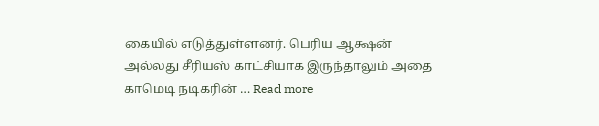கையில் எடுத்துள்ளனர். பெரிய ஆக்ஷன் அல்லது சீரியஸ் காட்சியாக இருந்தாலும் அதை காமெடி நடிகரின் … Read more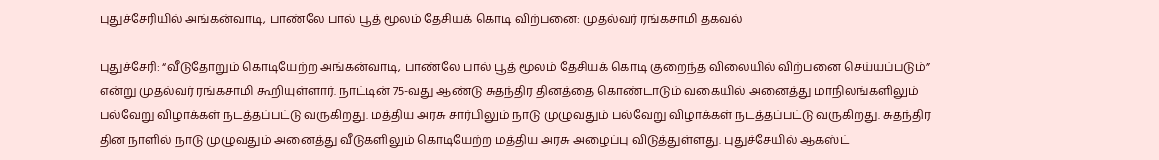புதுச்சேரியில் அங்கன்வாடி, பாண்லே பால் பூத் மூலம் தேசியக் கொடி விற்பனை: முதல்வர் ரங்கசாமி தகவல்

புதுச்சேரி: “வீடுதோறும் கொடியேற்ற அங்கன்வாடி, பாண்லே பால் பூத் மூலம் தேசியக் கொடி குறைந்த விலையில் விற்பனை செய்யப்படும்” என்று முதல்வர் ரங்கசாமி கூறியுள்ளார். நாட்டின் 75-வது ஆண்டு சுதந்திர தினத்தை கொண்டாடும் வகையில் அனைத்து மாநிலங்களிலும் பல்வேறு விழாக்கள் நடத்தப்பட்டு வருகிறது. மத்திய அரசு சார்பிலும் நாடு முழுவதும் பல்வேறு விழாக்கள் நடத்தப்பட்டு வருகிறது. சுதந்திர தின நாளில் நாடு முழுவதும் அனைத்து வீடுகளிலும் கொடியேற்ற மத்திய அரசு அழைப்பு விடுத்துள்ளது. புதுச்சேயில் ஆகஸ்ட்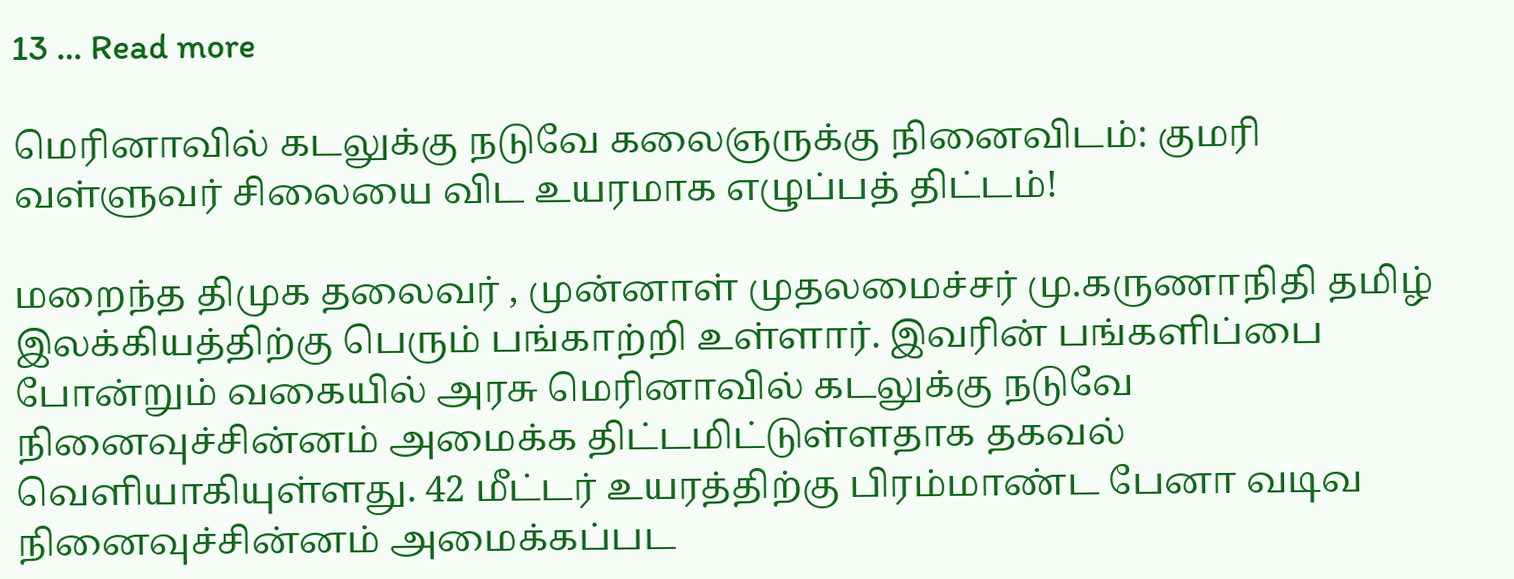13 … Read more

மெரினாவில் கடலுக்கு நடுவே கலைஞருக்கு நினைவிடம்: குமரி வள்ளுவர் சிலையை விட உயரமாக எழுப்பத் திட்டம்!

மறைந்த திமுக தலைவர் , முன்னாள் முதலமைச்சர் மு.கருணாநிதி தமிழ் இலக்கியத்திற்கு பெரும் பங்காற்றி உள்ளார். இவரின் பங்களிப்பை போன்றும் வகையில் அரசு மெரினாவில் கடலுக்கு நடுவே நினைவுச்சின்னம் அமைக்க திட்டமிட்டுள்ளதாக தகவல் வெளியாகியுள்ளது. 42 மீட்டர் உயரத்திற்கு பிரம்மாண்ட பேனா வடிவ நினைவுச்சின்னம் அமைக்கப்பட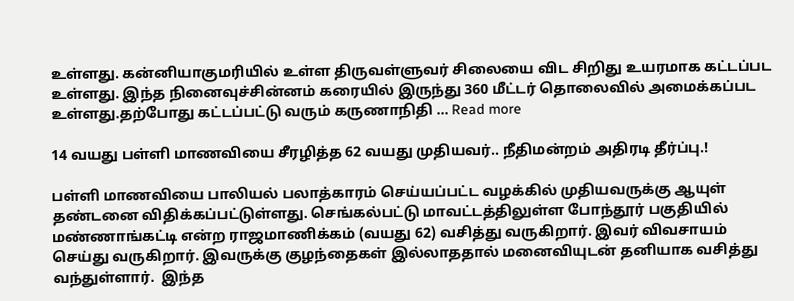உள்ளது. கன்னியாகுமரியில் உள்ள திருவள்ளுவர் சிலையை விட சிறிது உயரமாக கட்டப்பட உள்ளது. இந்த நினைவுச்சின்னம் கரையில் இருந்து 360 மீட்டர் தொலைவில் அமைக்கப்பட உள்ளது.தற்போது கட்டப்பட்டு வரும் கருணாநிதி … Read more

14 வயது பள்ளி மாணவியை சீரழித்த 62 வயது முதியவர்.. நீதிமன்றம் அதிரடி தீர்ப்பு.!

பள்ளி மாணவியை பாலியல் பலாத்காரம் செய்யப்பட்ட வழக்கில் முதியவருக்கு ஆயுள் தண்டனை விதிக்கப்பட்டுள்ளது. செங்கல்பட்டு மாவட்டத்திலுள்ள போந்தூர் பகுதியில் மண்ணாங்கட்டி என்ற ராஜமாணிக்கம் (வயது 62) வசித்து வருகிறார். இவர் விவசாயம் செய்து வருகிறார். இவருக்கு குழந்தைகள் இல்லாததால் மனைவியுடன் தனியாக வசித்து வந்துள்ளார்.  இந்த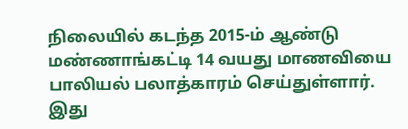நிலையில் கடந்த 2015-ம் ஆண்டு மண்ணாங்கட்டி 14 வயது மாணவியை பாலியல் பலாத்காரம் செய்துள்ளார். இது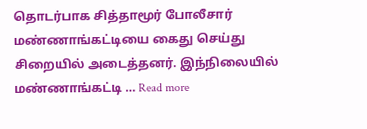தொடர்பாக சித்தாமூர் போலீசார் மண்ணாங்கட்டியை கைது செய்து சிறையில் அடைத்தனர். இந்நிலையில் மண்ணாங்கட்டி … Read more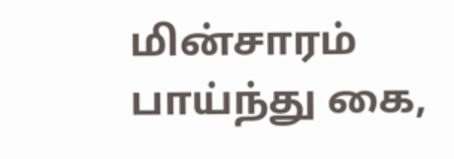மின்சாரம் பாய்ந்து கை,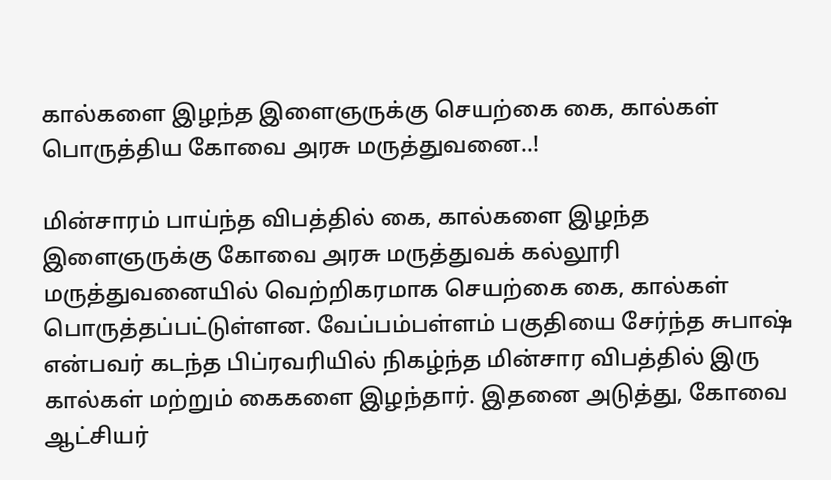கால்களை இழந்த இளைஞருக்கு செயற்கை கை, கால்கள் பொருத்திய கோவை அரசு மருத்துவனை..!

மின்சாரம் பாய்ந்த விபத்தில் கை, கால்களை இழந்த இளைஞருக்கு கோவை அரசு மருத்துவக் கல்லூரி மருத்துவனையில் வெற்றிகரமாக செயற்கை கை, கால்கள் பொருத்தப்பட்டுள்ளன. வேப்பம்பள்ளம் பகுதியை சேர்ந்த சுபாஷ் என்பவர் கடந்த பிப்ரவரியில் நிகழ்ந்த மின்சார விபத்தில் இரு கால்கள் மற்றும் கைகளை இழந்தார். இதனை அடுத்து, கோவை ஆட்சியர்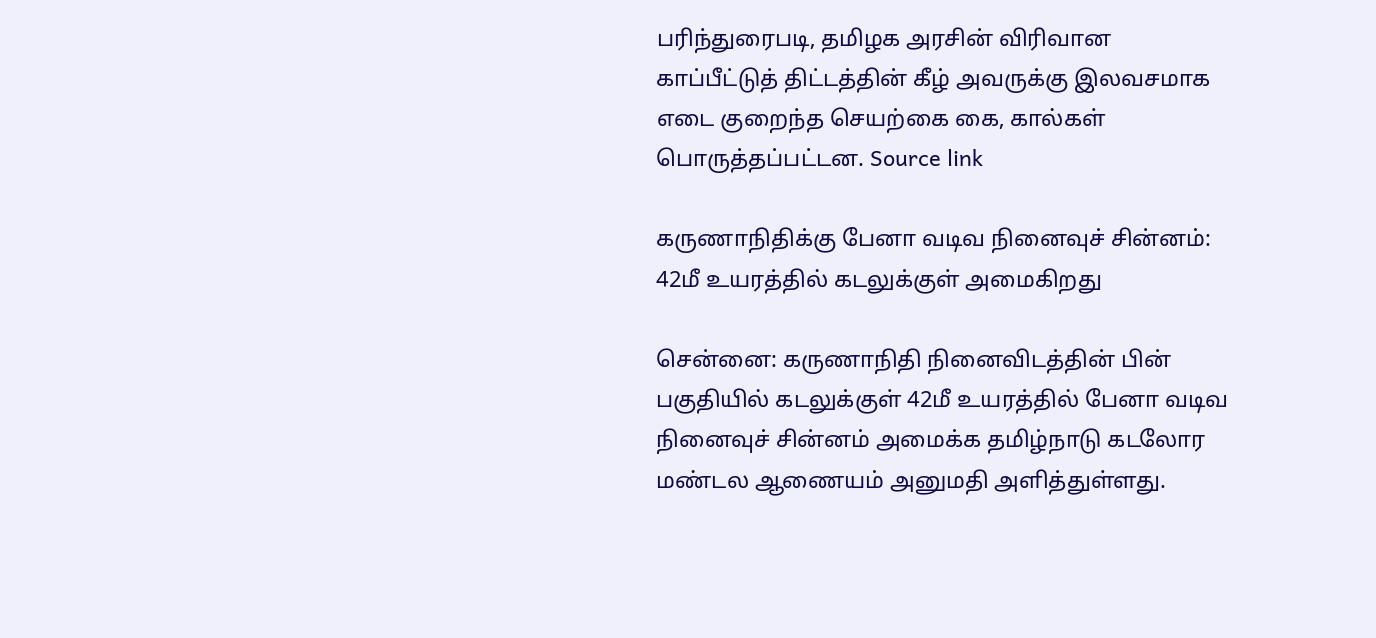பரிந்துரைபடி, தமிழக அரசின் விரிவான காப்பீட்டுத் திட்டத்தின் கீழ் அவருக்கு இலவசமாக எடை குறைந்த செயற்கை கை, கால்கள் பொருத்தப்பட்டன. Source link

கருணாநிதிக்கு பேனா வடிவ நினைவுச் சின்னம்: 42மீ உயரத்தில் கடலுக்குள் அமைகிறது

சென்னை: கருணாநிதி நினைவிடத்தின் பின் பகுதியில் கடலுக்குள் 42மீ உயரத்தில் பேனா வடிவ நினைவுச் சின்னம் அமைக்க தமிழ்நாடு கடலோர மண்டல ஆணையம் அனுமதி அளித்துள்ளது.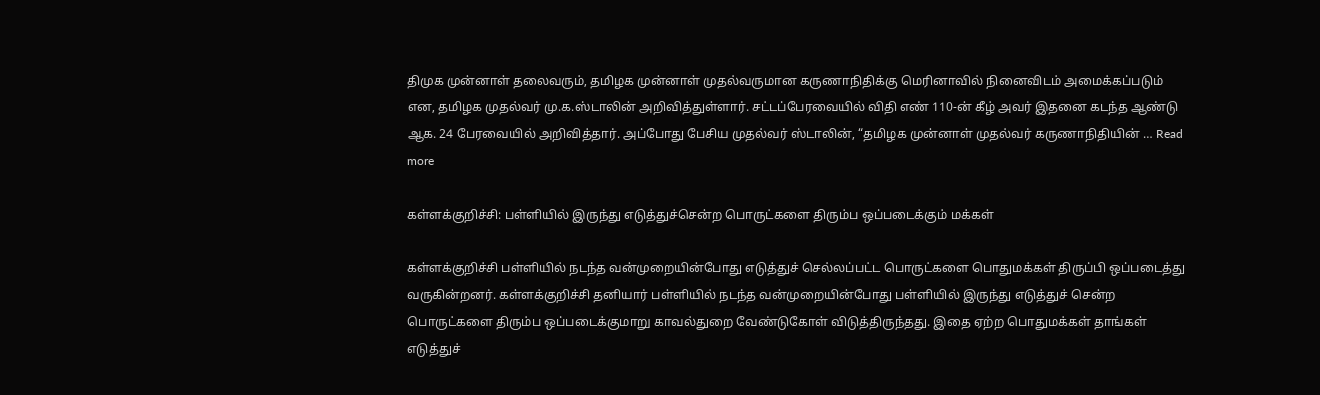திமுக முன்னாள் தலைவரும், தமிழக முன்னாள் முதல்வருமான கருணாநிதிக்கு மெரினாவில் நினைவிடம் அமைக்கப்படும் என, தமிழக முதல்வர் மு.க.ஸ்டாலின் அறிவித்துள்ளார். சட்டப்பேரவையில் விதி எண் 110-ன் கீழ் அவர் இதனை கடந்த ஆண்டு ஆக. 24 பேரவையில் அறிவித்தார். அப்போது பேசிய முதல்வர் ஸ்டாலின், “தமிழக முன்னாள் முதல்வர் கருணாநிதியின் … Read more

கள்ளக்குறிச்சி: பள்ளியில் இருந்து எடுத்துச்சென்ற பொருட்களை திரும்ப ஒப்படைக்கும் மக்கள்

கள்ளக்குறிச்சி பள்ளியில் நடந்த வன்முறையின்போது எடுத்துச் செல்லப்பட்ட பொருட்களை பொதுமக்கள் திருப்பி ஒப்படைத்து வருகின்றனர். கள்ளக்குறிச்சி தனியார் பள்ளியில் நடந்த வன்முறையின்போது பள்ளியில் இருந்து எடுத்துச் சென்ற பொருட்களை திரும்ப ஒப்படைக்குமாறு காவல்துறை வேண்டுகோள் விடுத்திருந்தது. இதை ஏற்ற பொதுமக்கள் தாங்கள் எடுத்துச்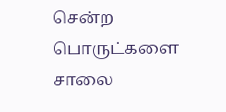சென்ற பொருட்களை சாலை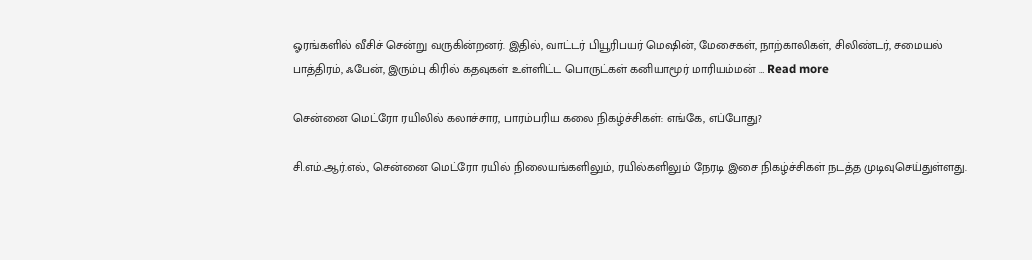ஓரங்களில் வீசிச் சென்று வருகின்றனர். இதில், வாட்டர் பியூரிபயர் மெஷின், மேசைகள், நாற்காலிகள், சிலிண்டர், சமையல் பாத்திரம், ஃபேன், இரும்பு கிரில் கதவுகள் உள்ளிட்ட பொருட்கள் கனியாமூர் மாரியம்மன் … Read more

சென்னை மெட்ரோ ரயிலில் கலாச்சார, பாரம்பரிய கலை நிகழ்ச்சிகள்: எங்கே, எப்போது?

சி.எம்.ஆர்.எல்., சென்னை மெட்ரோ ரயில் நிலையங்களிலும், ரயில்களிலும் நேரடி இசை நிகழ்ச்சிகள் நடத்த முடிவுசெய்துள்ளது.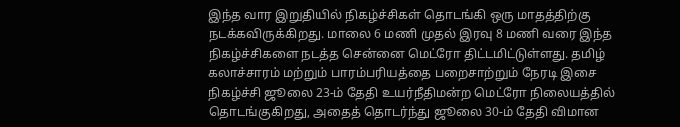இந்த வார இறுதியில் நிகழ்ச்சிகள் தொடங்கி ஒரு மாதத்திற்கு நடக்கவிருக்கிறது. மாலை 6 மணி முதல் இரவு 8 மணி வரை இந்த நிகழ்ச்சிகளை நடத்த சென்னை மெட்ரோ திட்டமிட்டுள்ளது. தமிழ் கலாச்சாரம் மற்றும் பாரம்பரியத்தை பறைசாற்றும் நேரடி இசை நிகழ்ச்சி ஜூலை 23-ம் தேதி உயர்நீதிமன்ற மெட்ரோ நிலையத்தில் தொடங்குகிறது, அதைத் தொடர்ந்து ஜூலை 30-ம் தேதி விமான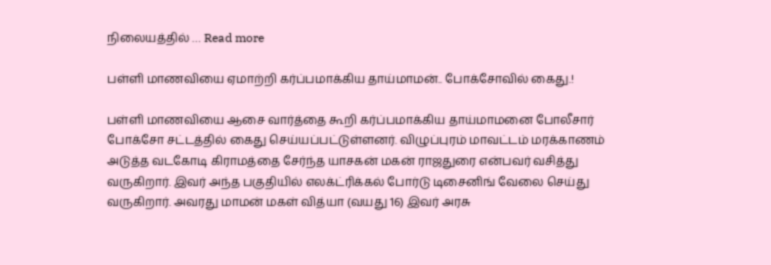நிலையத்தில் … Read more

பள்ளி மாணவியை ஏமாற்றி கர்ப்பமாக்கிய தாய்மாமன்.. போக்சோவில் கைது.!

பள்ளி மாணவியை ஆசை வார்த்தை கூறி கர்ப்பமாக்கிய தாய்மாமனை போலீசார் போக்சோ சட்டத்தில் கைது செய்யப்பட்டுள்ளனர். விழுப்புரம் மாவட்டம் மரக்காணம் அடுத்த வடகோடி கிராமத்தை சேர்ந்த யாசகன் மகன் ராஜதுரை என்பவர் வசித்து வருகிறார். இவர் அந்த பகுதியில் எலக்ட்ரிக்கல் போர்டு டிசைனிங் வேலை செய்து வருகிறார். அவரது மாமன் மகள் வித்யா (வயது 16) இவர் அரசு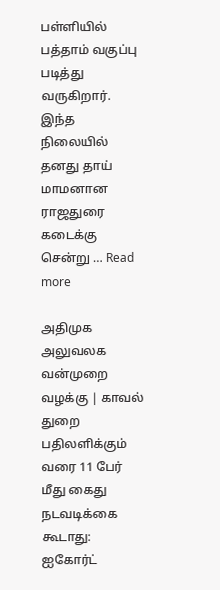பள்ளியில் பத்தாம் வகுப்பு படித்து வருகிறார். இந்த நிலையில் தனது தாய் மாமனான ராஜதுரை கடைக்கு சென்று … Read more

அதிமுக அலுவலக வன்முறை வழக்கு | காவல் துறை பதிலளிக்கும் வரை 11 பேர் மீது கைது நடவடிக்கை கூடாது: ஐகோர்ட்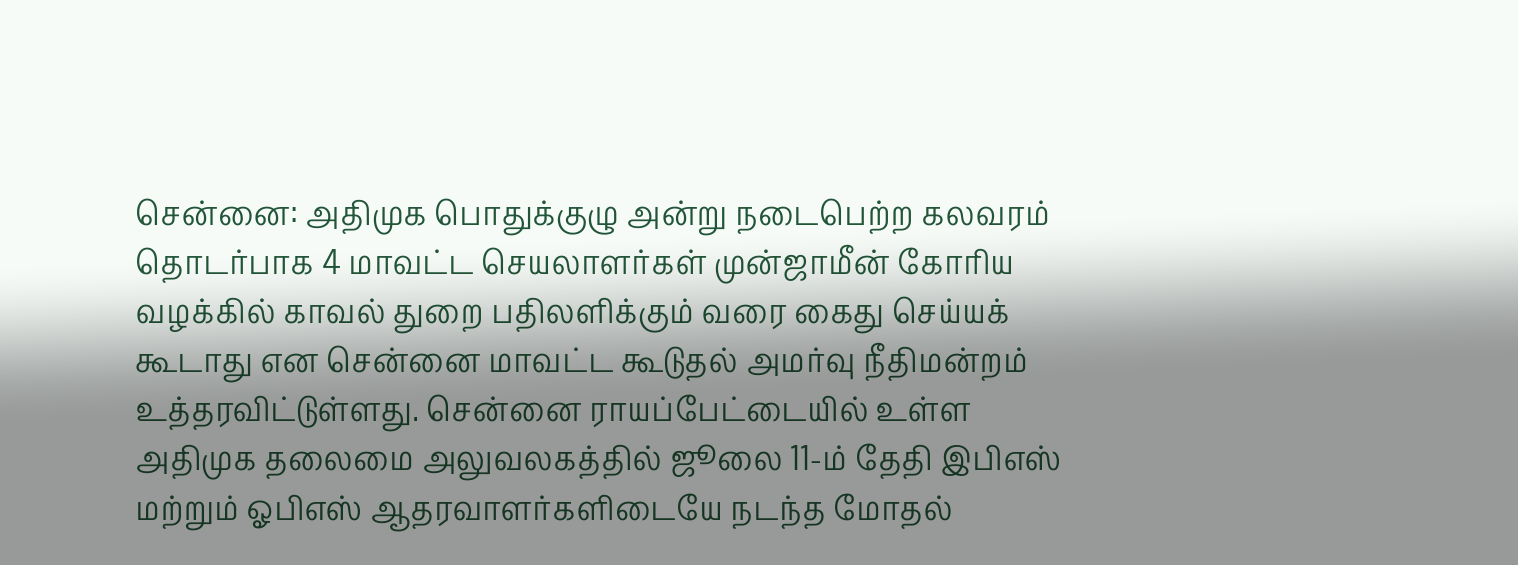சென்னை: அதிமுக பொதுக்குழு அன்று நடைபெற்ற கலவரம் தொடர்பாக 4 மாவட்ட செயலாளர்கள் முன்ஜாமீன் கோரிய வழக்கில் காவல் துறை பதிலளிக்கும் வரை கைது செய்யக் கூடாது என சென்னை மாவட்ட கூடுதல் அமர்வு நீதிமன்றம் உத்தரவிட்டுள்ளது. சென்னை ராயப்பேட்டையில் உள்ள அதிமுக தலைமை அலுவலகத்தில் ஜூலை 11-ம் தேதி இபிஎஸ் மற்றும் ஓபிஎஸ் ஆதரவாளர்களிடையே நடந்த மோதல்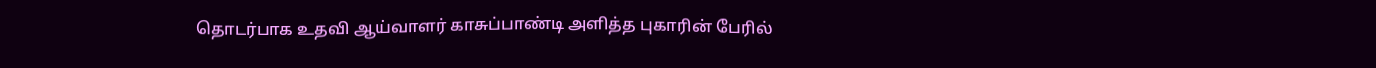தொடர்பாக உதவி ஆய்வாளர் காசுப்பாண்டி அளித்த புகாரின் பேரில்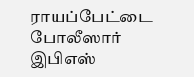ராயப்பேட்டை போலீஸார் இபிஎஸ்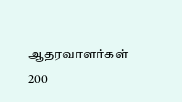ஆதரவாளர்கள் 200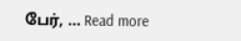பேர், … Read more